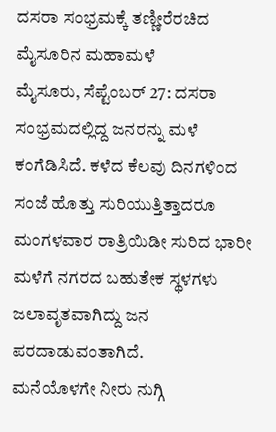ದಸರಾ ಸಂಭ್ರಮಕ್ಕೆ ತಣ್ಣೀರೆರಚಿದ ಮೈಸೂರಿನ ಮಹಾಮಳೆ
ಮೈಸೂರು, ಸೆಪ್ಟೆಂಬರ್ 27: ದಸರಾ ಸಂಭ್ರಮದಲ್ಲಿದ್ದ ಜನರನ್ನು ಮಳೆ ಕಂಗೆಡಿಸಿದೆ. ಕಳೆದ ಕೆಲವು ದಿನಗಳಿಂದ ಸಂಜೆ ಹೊತ್ತು ಸುರಿಯುತ್ತಿತ್ತಾದರೂ ಮಂಗಳವಾರ ರಾತ್ರಿಯಿಡೀ ಸುರಿದ ಭಾರೀ ಮಳೆಗೆ ನಗರದ ಬಹುತೇಕ ಸ್ಥಳಗಳು ಜಲಾವೃತವಾಗಿದ್ದು ಜನ ಪರದಾಡುವಂತಾಗಿದೆ.
ಮನೆಯೊಳಗೇ ನೀರು ನುಗ್ಗಿ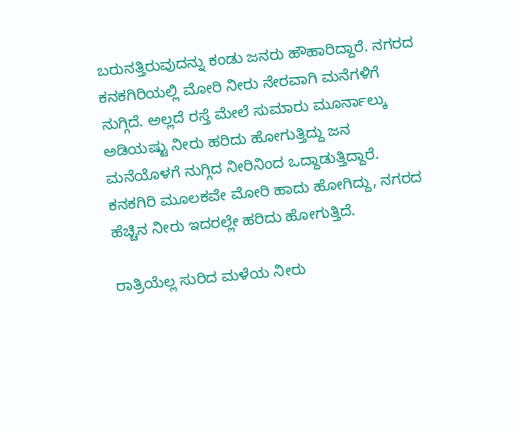ಬರುನತ್ತಿರುವುದನ್ನು ಕಂಡು ಜನರು ಹೌಹಾರಿದ್ದಾರೆ. ನಗರದ ಕನಕಗಿರಿಯಲ್ಲಿ ಮೋರಿ ನೀರು ನೇರವಾಗಿ ಮನೆಗಳಿಗೆ ನುಗ್ಗಿದೆ. ಅಲ್ಲದೆ ರಸ್ತೆ ಮೇಲೆ ಸುಮಾರು ಮೂರ್ನಾಲ್ಕು ಅಡಿಯಷ್ಟು ನೀರು ಹರಿದು ಹೋಗುತ್ತಿದ್ದು ಜನ ಮನೆಯೊಳಗೆ ನುಗ್ಗಿದ ನೀರಿನಿಂದ ಒದ್ದಾಡುತ್ತಿದ್ದಾರೆ. ಕನಕಗಿರಿ ಮೂಲಕವೇ ಮೋರಿ ಹಾದು ಹೋಗಿದ್ದು, ನಗರದ ಹೆಚ್ಚಿನ ನೀರು ಇದರಲ್ಲೇ ಹರಿದು ಹೋಗುತ್ತಿದೆ.

ರಾತ್ರಿಯೆಲ್ಲ ಸುರಿದ ಮಳೆಯ ನೀರು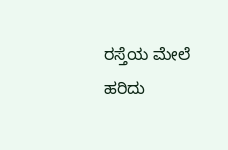ರಸ್ತೆಯ ಮೇಲೆ ಹರಿದು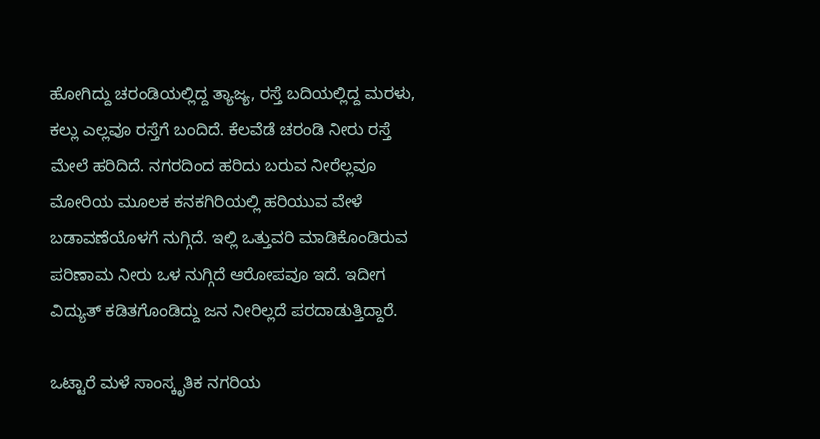ಹೋಗಿದ್ದು ಚರಂಡಿಯಲ್ಲಿದ್ದ ತ್ಯಾಜ್ಯ, ರಸ್ತೆ ಬದಿಯಲ್ಲಿದ್ದ ಮರಳು, ಕಲ್ಲು ಎಲ್ಲವೂ ರಸ್ತೆಗೆ ಬಂದಿದೆ. ಕೆಲವೆಡೆ ಚರಂಡಿ ನೀರು ರಸ್ತೆ ಮೇಲೆ ಹರಿದಿದೆ. ನಗರದಿಂದ ಹರಿದು ಬರುವ ನೀರೆಲ್ಲವೂ ಮೋರಿಯ ಮೂಲಕ ಕನಕಗಿರಿಯಲ್ಲಿ ಹರಿಯುವ ವೇಳೆ ಬಡಾವಣೆಯೊಳಗೆ ನುಗ್ಗಿದೆ. ಇಲ್ಲಿ ಒತ್ತುವರಿ ಮಾಡಿಕೊಂಡಿರುವ ಪರಿಣಾಮ ನೀರು ಒಳ ನುಗ್ಗಿದೆ ಆರೋಪವೂ ಇದೆ. ಇದೀಗ ವಿದ್ಯುತ್ ಕಡಿತಗೊಂಡಿದ್ದು ಜನ ನೀರಿಲ್ಲದೆ ಪರದಾಡುತ್ತಿದ್ದಾರೆ.

ಒಟ್ಟಾರೆ ಮಳೆ ಸಾಂಸ್ಕೃತಿಕ ನಗರಿಯ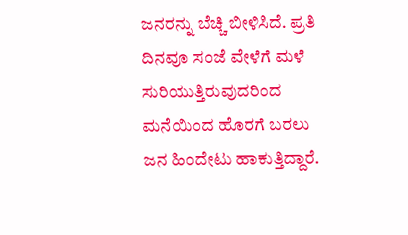ಜನರನ್ನು ಬೆಚ್ಚಿ ಬೀಳಿಸಿದೆ. ಪ್ರತಿ ದಿನವೂ ಸಂಜೆ ವೇಳೆಗೆ ಮಳೆ ಸುರಿಯುತ್ತಿರುವುದರಿಂದ ಮನೆಯಿಂದ ಹೊರಗೆ ಬರಲು ಜನ ಹಿಂದೇಟು ಹಾಕುತ್ತಿದ್ದಾರೆ.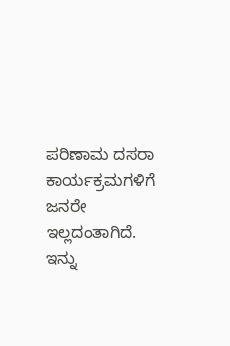ಪರಿಣಾಮ ದಸರಾ ಕಾರ್ಯಕ್ರಮಗಳಿಗೆ ಜನರೇ ಇಲ್ಲದಂತಾಗಿದೆ. ಇನ್ನು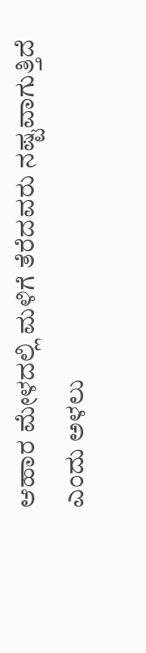ಆಹಾರ ಮೇಳದಲ್ಲಿ ಮಳಿಗೆ ತೆರೆದವರು ನಷ್ಟವಾಗುತ್ತಿದೆ ಎಂದು ಅಳಲು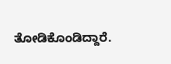ತೋಡಿಕೊಂಡಿದ್ದಾರೆ.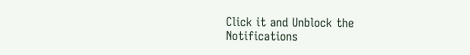Click it and Unblock the Notifications